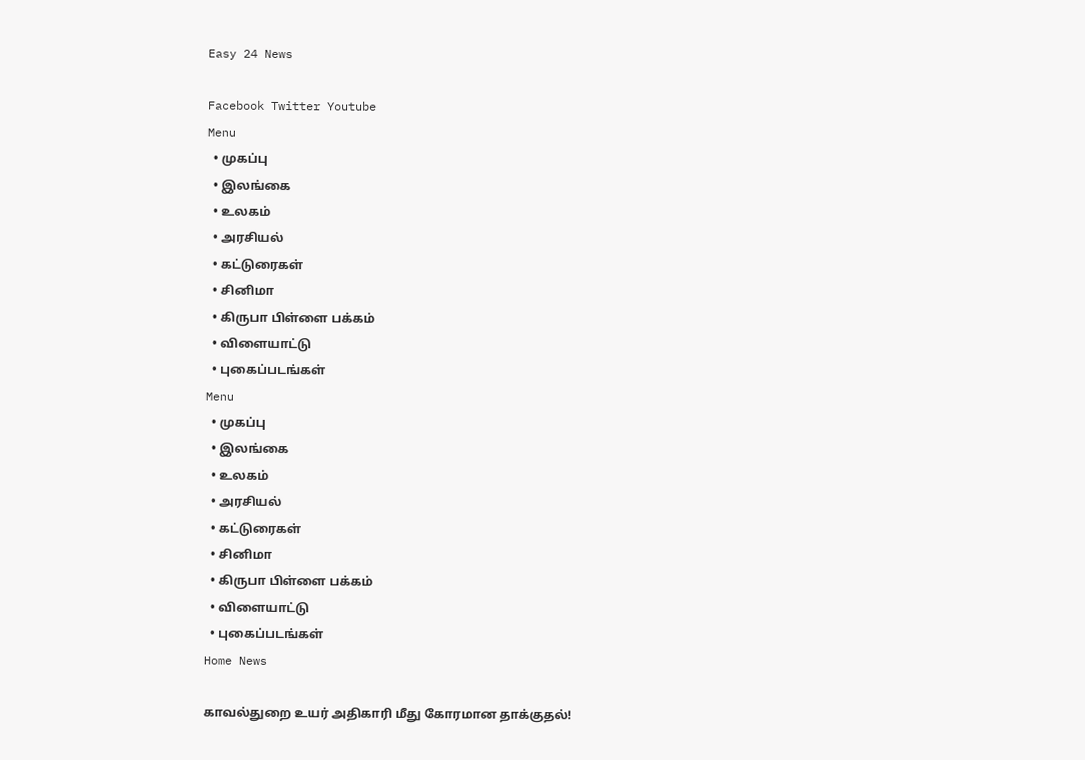Easy 24 News

Facebook Twitter Youtube
Menu
  • முகப்பு
  • இலங்கை
  • உலகம்
  • அரசியல்
  • கட்டுரைகள்
  • சினிமா
  • கிருபா பிள்ளை பக்கம்
  • விளையாட்டு
  • புகைப்படங்கள்
Menu
  • முகப்பு
  • இலங்கை
  • உலகம்
  • அரசியல்
  • கட்டுரைகள்
  • சினிமா
  • கிருபா பிள்ளை பக்கம்
  • விளையாட்டு
  • புகைப்படங்கள்
Home News

காவல்துறை உயர் அதிகாரி மீது கோரமான தாக்குதல்!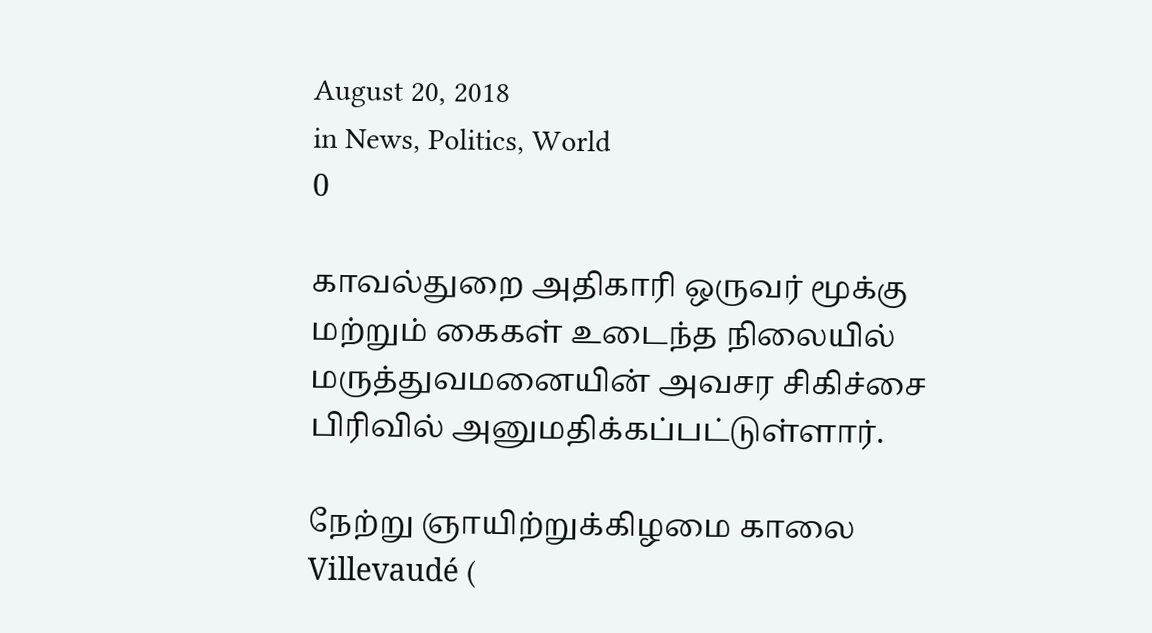August 20, 2018
in News, Politics, World
0

காவல்துறை அதிகாரி ஒருவர் மூக்கு மற்றும் கைகள் உடைந்த நிலையில் மருத்துவமனையின் அவசர சிகிச்சை பிரிவில் அனுமதிக்கப்பட்டுள்ளார்.

நேற்று ஞாயிற்றுக்கிழமை காலை Villevaudé (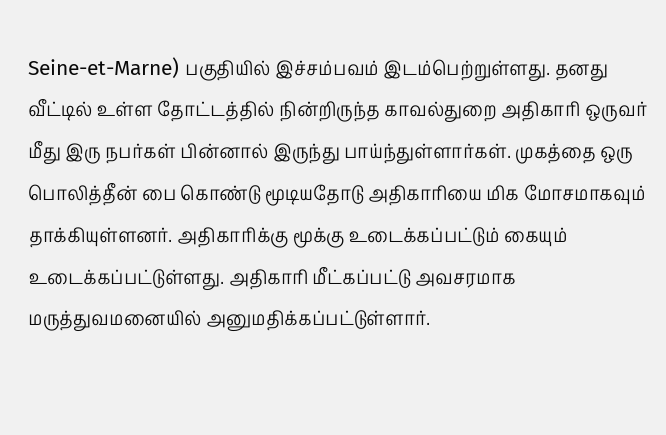Seine-et-Marne) பகுதியில் இச்சம்பவம் இடம்பெற்றுள்ளது. தனது வீட்டில் உள்ள தோட்டத்தில் நின்றிருந்த காவல்துறை அதிகாரி ஒருவர் மீது இரு நபர்கள் பின்னால் இருந்து பாய்ந்துள்ளார்கள். முகத்தை ஒரு பொலித்தீன் பை கொண்டு மூடியதோடு அதிகாரியை மிக மோசமாகவும் தாக்கியுள்ளனர். அதிகாரிக்கு மூக்கு உடைக்கப்பட்டும் கையும் உடைக்கப்பட்டுள்ளது. அதிகாரி மீட்கப்பட்டு அவசரமாக மருத்துவமனையில் அனுமதிக்கப்பட்டுள்ளார்.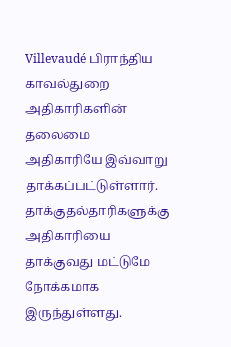Villevaudé பிராந்திய காவல்துறை அதிகாரிகளின் தலைமை அதிகாரியே இவ்வாறு தாக்கப்பட்டுள்ளார். தாக்குதல்தாரிகளுக்கு அதிகாரியை தாக்குவது மட்டுமே நோக்கமாக இருந்துள்ளது.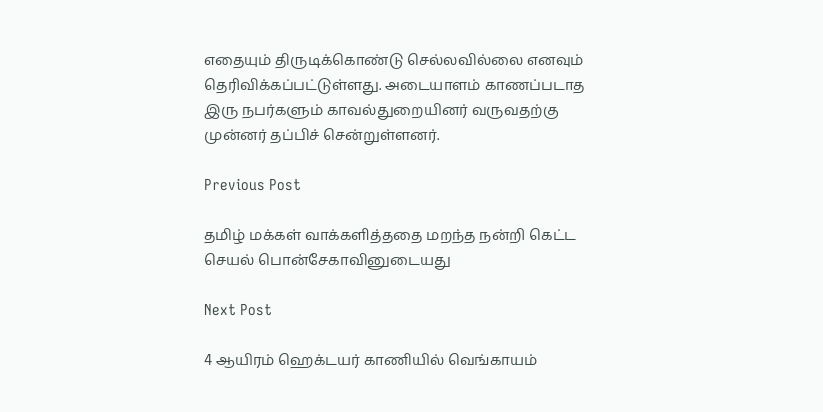எதையும் திருடிக்கொண்டு செல்லவில்லை எனவும் தெரிவிக்கப்பட்டுள்ளது. அடையாளம் காணப்படாத இரு நபர்களும் காவல்துறையினர் வருவதற்கு முன்னர் தப்பிச் சென்றுள்ளனர்.

Previous Post

தமிழ் மக்கள் வாக்களித்ததை மறந்த நன்றி கெட்ட செயல் பொன்சேகாவினுடையது

Next Post

4 ஆயிரம் ஹெக்டயர் காணியில் வெங்காயம்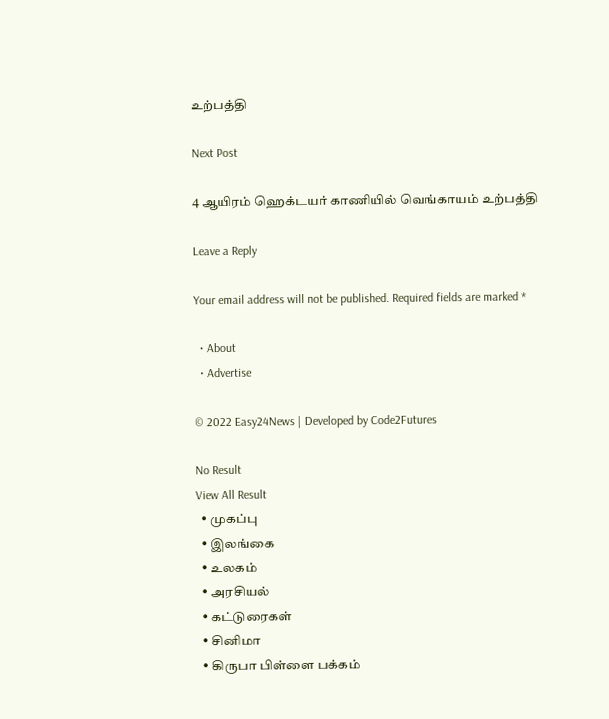உற்பத்தி

Next Post

4 ஆயிரம் ஹெக்டயர் காணியில் வெங்காயம் உற்பத்தி

Leave a Reply

Your email address will not be published. Required fields are marked *

  • About
  • Advertise

© 2022 Easy24News | Developed by Code2Futures

No Result
View All Result
  • முகப்பு
  • இலங்கை
  • உலகம்
  • அரசியல்
  • கட்டுரைகள்
  • சினிமா
  • கிருபா பிள்ளை பக்கம்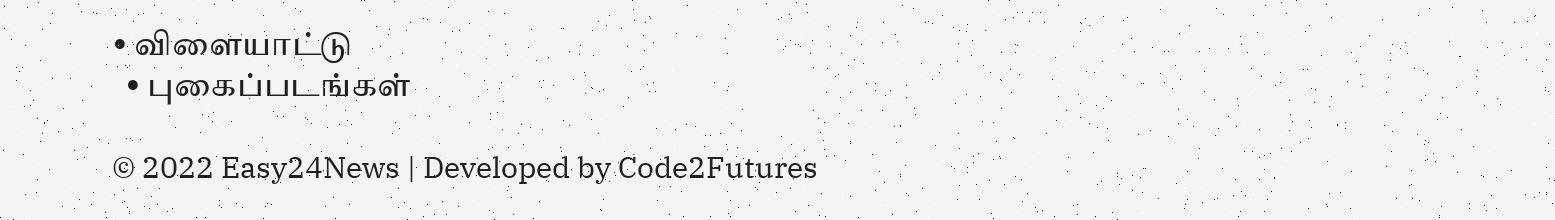• விளையாட்டு
  • புகைப்படங்கள்

© 2022 Easy24News | Developed by Code2Futures